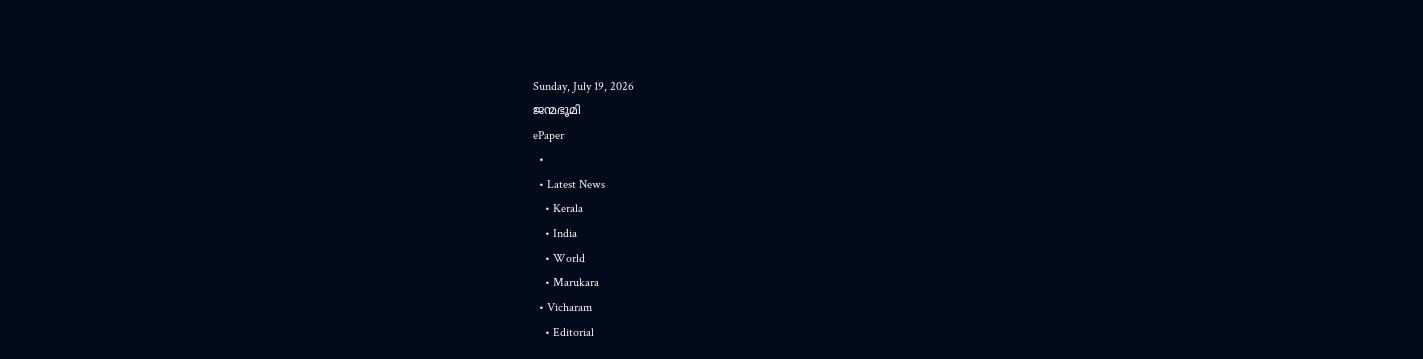Sunday, July 19, 2026
ജന്മഭൂമി
ePaper
  •
  • Latest News
    • Kerala
    • India
    • World
    • Marukara
  • Vicharam
    • Editorial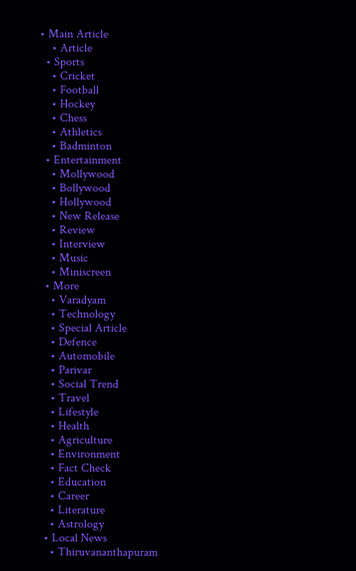• Main Article
    • Article
  • Sports
    • Cricket
    • Football
    • Hockey
    • Chess
    • Athletics
    • Badminton
  • Entertainment
    • Mollywood
    • Bollywood
    • Hollywood
    • New Release
    • Review
    • Interview
    • Music
    • Miniscreen
  • More
    • Varadyam
    • Technology
    • Special Article
    • Defence
    • Automobile
    • Parivar
    • Social Trend
    • Travel
    • Lifestyle
    • Health
    • Agriculture
    • Environment
    • Fact Check
    • Education
    • Career
    • Literature
    • Astrology
  • Local News
    • Thiruvananthapuram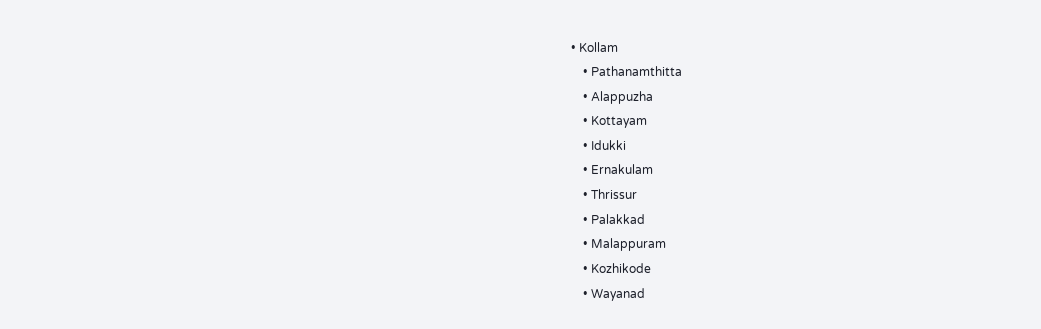• Kollam
    • Pathanamthitta
    • Alappuzha
    • Kottayam
    • Idukki
    • Ernakulam
    • Thrissur
    • Palakkad
    • Malappuram
    • Kozhikode
    • Wayanad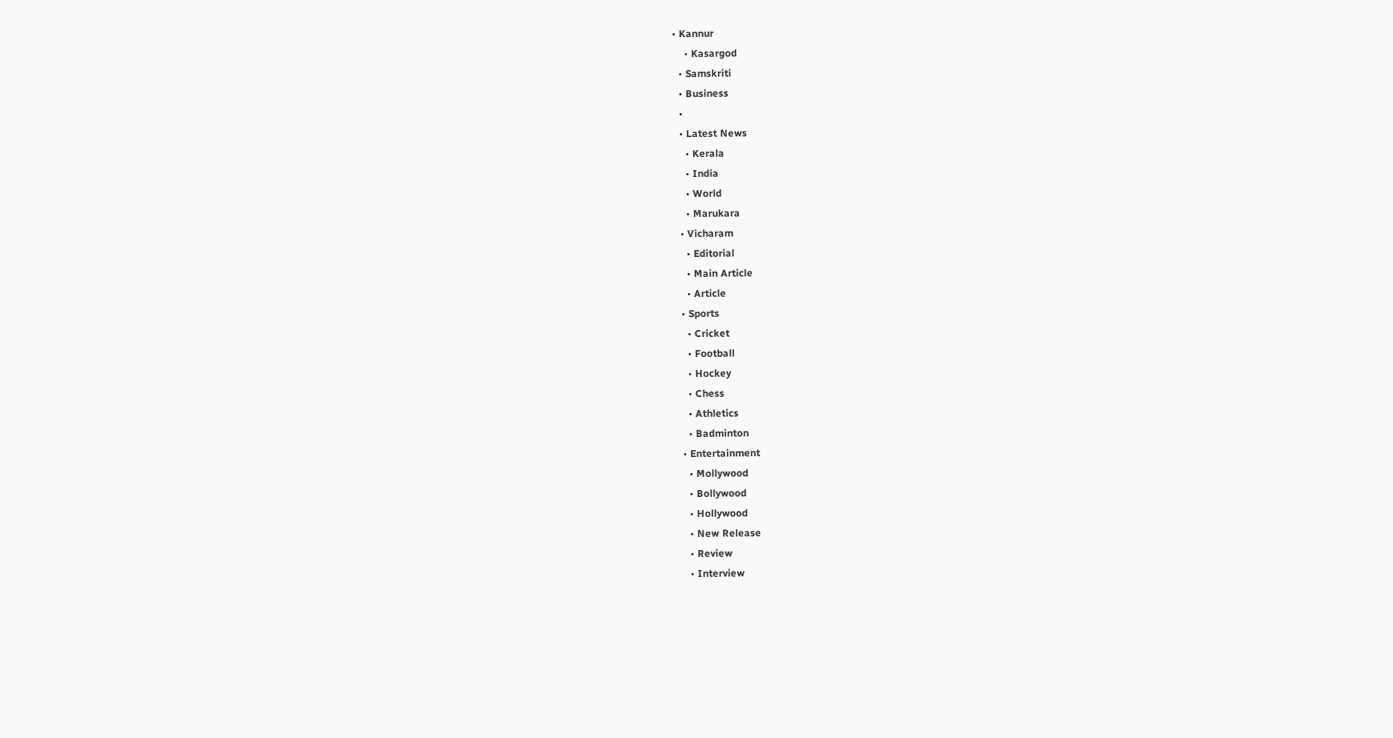• Kannur
    • Kasargod
  • Samskriti
  • Business
  •
  • Latest News
    • Kerala
    • India
    • World
    • Marukara
  • Vicharam
    • Editorial
    • Main Article
    • Article
  • Sports
    • Cricket
    • Football
    • Hockey
    • Chess
    • Athletics
    • Badminton
  • Entertainment
    • Mollywood
    • Bollywood
    • Hollywood
    • New Release
    • Review
    • Interview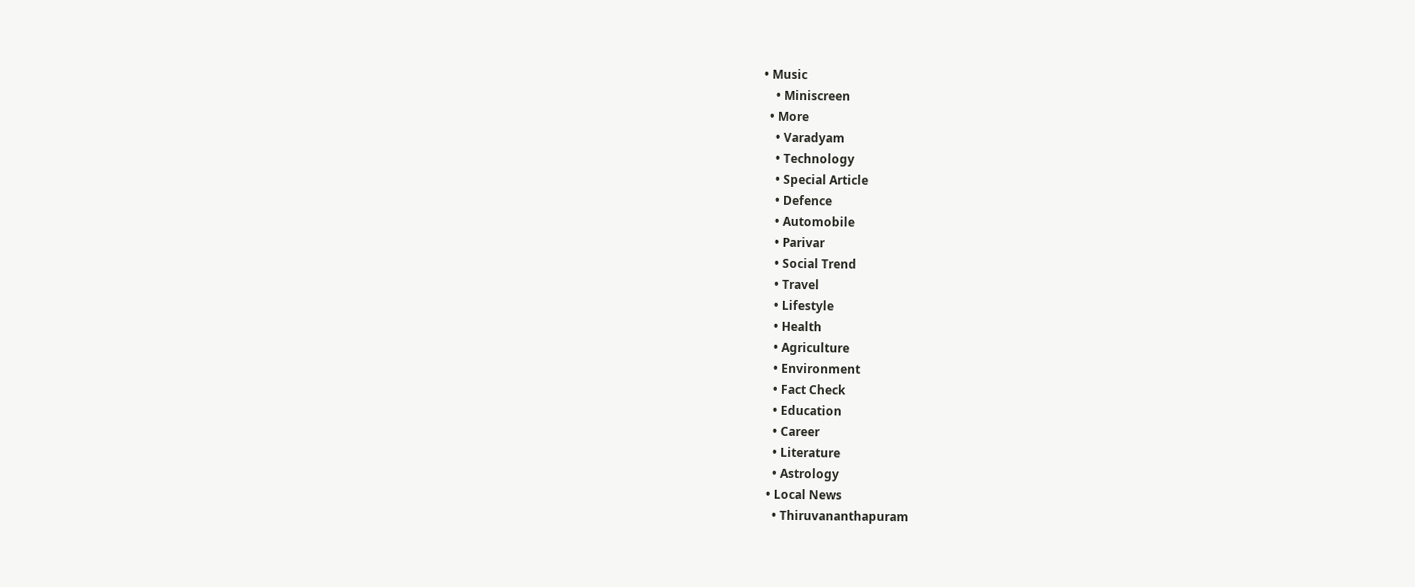• Music
    • Miniscreen
  • More
    • Varadyam
    • Technology
    • Special Article
    • Defence
    • Automobile
    • Parivar
    • Social Trend
    • Travel
    • Lifestyle
    • Health
    • Agriculture
    • Environment
    • Fact Check
    • Education
    • Career
    • Literature
    • Astrology
  • Local News
    • Thiruvananthapuram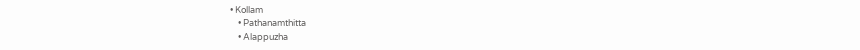• Kollam
    • Pathanamthitta
    • Alappuzha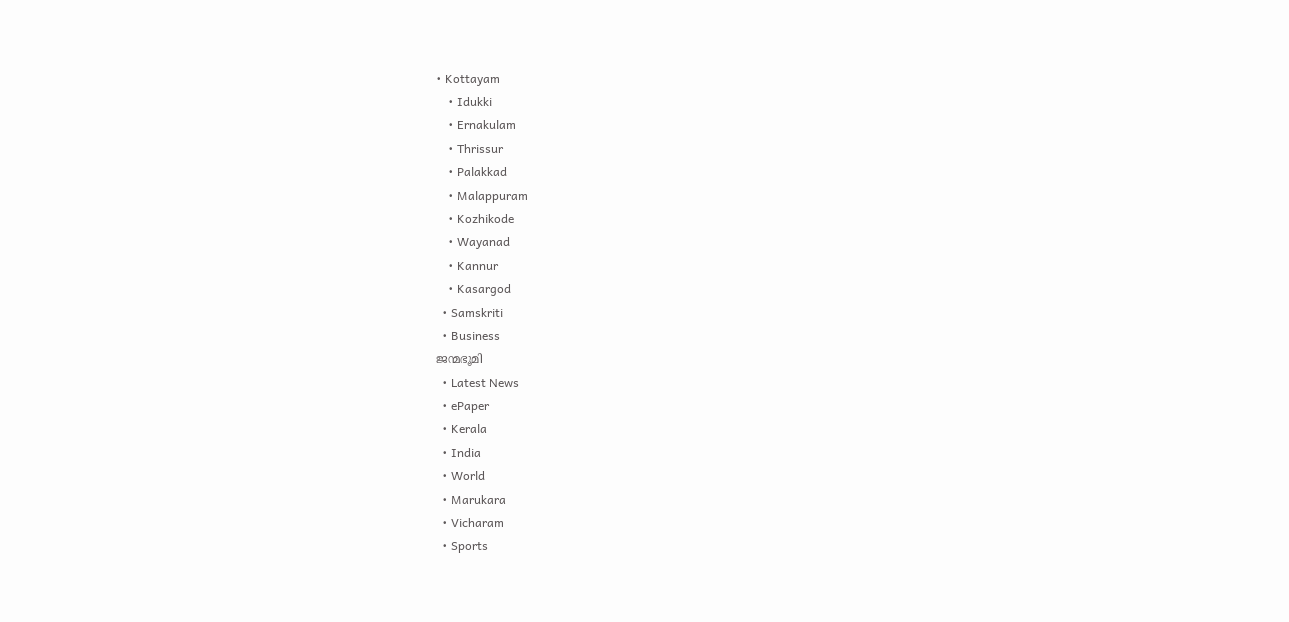• Kottayam
    • Idukki
    • Ernakulam
    • Thrissur
    • Palakkad
    • Malappuram
    • Kozhikode
    • Wayanad
    • Kannur
    • Kasargod
  • Samskriti
  • Business
ജന്മഭൂമി
  • Latest News
  • ePaper
  • Kerala
  • India
  • World
  • Marukara
  • Vicharam
  • Sports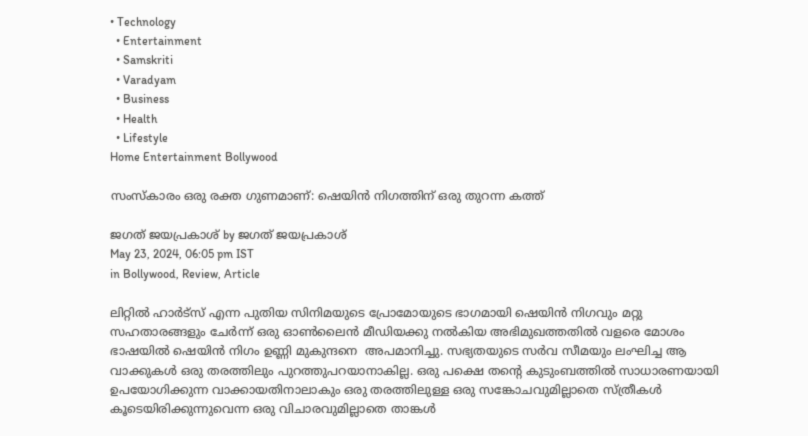• Technology
  • Entertainment
  • Samskriti
  • Varadyam
  • Business
  • Health
  • Lifestyle
Home Entertainment Bollywood

സംസ്കാരം ഒരു രക്ത ഗുണമാണ്: ഷെയിൻ നിഗത്തിന് ഒരു തുറന്ന കത്ത്

ജഗത് ജയപ്രകാശ് by ജഗത് ജയപ്രകാശ്
May 23, 2024, 06:05 pm IST
in Bollywood, Review, Article

ലിറ്റിൽ ഹാർട്സ് എന്ന പുതിയ സിനിമയുടെ പ്രോമോയുടെ ഭാഗമായി ഷെയിൻ നിഗവും മറ്റു സഹതാരങ്ങളും ചേർന്ന് ഒരു ഓൺലൈൻ മീഡിയക്കു നൽകിയ അഭിമുഖത്തതിൽ വളരെ മോശം ഭാഷയിൽ ഷെയിൻ നിഗം ഉണ്ണി മുകുന്ദനെ  അപമാനിച്ചു. സഭ്യതയുടെ സർവ സീമയും ലംഘിച്ച ആ വാക്കുകൾ ഒരു തരത്തിലും പുറത്തുപറയാനാകില്ല. ഒരു പക്ഷെ തന്റെ കുടുംബത്തിൽ സാധാരണയായി ഉപയോഗിക്കുന്ന വാക്കായതിനാലാകും ഒരു തരത്തിലുള്ള ഒരു സങ്കോചവുമില്ലാതെ സ്ത്രീകൾ കൂടെയിരിക്കുന്നുവെന്ന ഒരു വിചാരവുമില്ലാതെ താങ്കൾ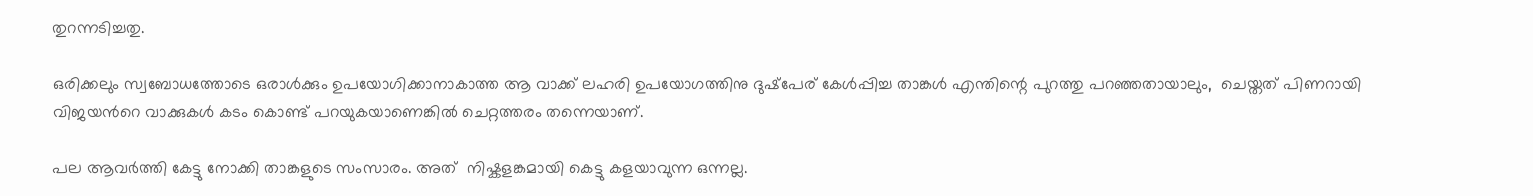തുറന്നടിച്ചതു.

ഒരിക്കലും സ്വബോധത്തോടെ ഒരാൾക്കും ഉപയോഗിക്കാനാകാത്ത ആ വാക്ക് ലഹരി ഉപയോഗത്തിനു ദുഷ്‌പേര് കേൾപ്പിച്ച താങ്കൾ എന്തിന്റെ പുറത്തു പറഞ്ഞതായാലും,  ചെയ്തത് പിണറായി വിജയൻറെ വാക്കുകൾ കടം കൊണ്ട് പറയുകയാണെങ്കിൽ ചെറ്റത്തരം തന്നെയാണ്.

പല ആവർത്തി കേട്ടു നോക്കി താങ്കളുടെ സംസാരം. അത്  നിഷ്കളങ്കമായി കെട്ടു കളയാവുന്ന ഒന്നല്ല.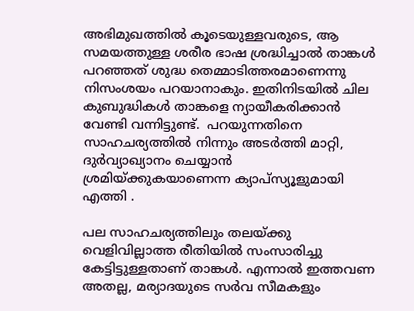അഭിമുഖത്തിൽ കൂടെയുള്ളവരുടെ, ആ സമയത്തുള്ള ശരീര ഭാഷ ശ്രദ്ധിച്ചാൽ താങ്കൾ പറഞ്ഞത് ശുദ്ധ തെമ്മാടിത്തരമാണെന്നു നിസംശയം പറയാനാകും. ഇതിനിടയിൽ ചില കുബുദ്ധികൾ താങ്കളെ ന്യായീകരിക്കാൻ വേണ്ടി വന്നിട്ടുണ്ട്.  പറയുന്നതിനെ സാഹചര്യത്തിൽ നിന്നും അടർത്തി മാറ്റി, ദുർവ്യാഖ്യാനം ചെയ്യാൻ ശ്രമിയ്‌ക്കുകയാണെന്ന ക്യാപ്സ്യൂളുമായി എത്തി .

പല സാഹചര്യത്തിലും തലയ്‌ക്കു വെളിവില്ലാത്ത രീതിയിൽ സംസാരിച്ചു കേട്ടിട്ടുള്ളതാണ് താങ്കൾ. എന്നാൽ ഇത്തവണ അതല്ല, മര്യാദയുടെ സർവ സീമകളും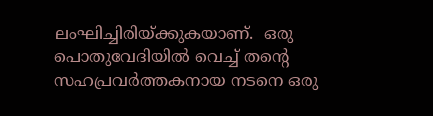ലംഘിച്ചിരിയ്‌ക്കുകയാണ്.  ഒരു പൊതുവേദിയിൽ വെച്ച് തന്റെ സഹപ്രവർത്തകനായ നടനെ ഒരു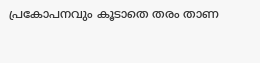പ്രകോപനവും കൂടാതെ തരം താണ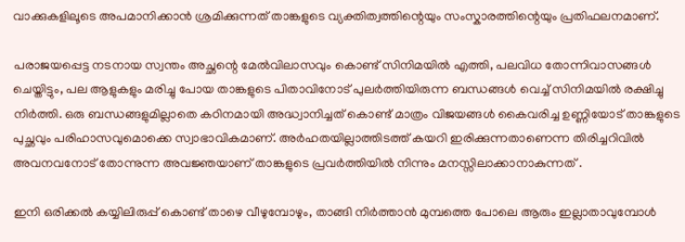വാക്കുകളിലൂടെ അപമാനിക്കാൻ ശ്രമിക്കുന്നത് താങ്കളുടെ വ്യക്തിത്വത്തിന്റെയും സംസ്കാരത്തിന്റെയും പ്രതിഫലനമാണ്.

പരാജയപ്പെട്ട നടനായ സ്വന്തം അച്ഛന്റെ മേൽവിലാസവും കൊണ്ട് സിനിമയിൽ എത്തി, പലവിധ തോന്നിവാസങ്ങൾ ചെയ്തിട്ടും, പല ആളുകളും മരിച്ചു പോയ താങ്കളുടെ പിതാവിനോട് പുലർത്തിയിരുന്ന ബന്ധങ്ങൾ വെച്ച് സിനിമയിൽ രക്ഷിച്ചു നിർത്തി. ഒരു ബന്ധങ്ങളുമില്ലാതെ കഠിനമായി അദ്ധ്വാനിച്ചത് കൊണ്ട് മാത്രം വിജയങ്ങൾ കൈവരിച്ച ഉണ്ണിയോട് താങ്കളുടെ പുച്ഛവും പരിഹാസവുമൊക്കെ സ്വാഭാവികമാണ്. അർഹതയില്ലാത്തിടത്ത് കയറി ഇരിക്കുന്നതാണെന്ന തിരിച്ചറിവിൽ അവനവനോട് തോന്നുന്ന അവജ്ഞയാണ് താങ്കളുടെ പ്രവർത്തിയിൽ നിന്നും മനസ്സിലാക്കാനാകുന്നത് .

ഇനി ഒരിക്കൽ കയ്യിലിരുപ്പ് കൊണ്ട് താഴെ വീഴുമ്പോഴും, താങ്ങി നിർത്താൻ മുമ്പത്തെ പോലെ ആരും ഇല്ലാതാവുമ്പോൾ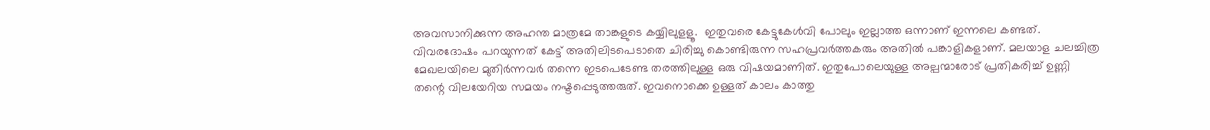അവസാനിക്കുന്ന അഹന്ത മാത്രമേ താങ്കളുടെ കയ്യിലുളളൂ.  ഇതുവരെ കേട്ടുകേൾവി പോലും ഇല്ലാത്ത ഒന്നാണ് ഇന്നലെ കണ്ടത്. വിവരദോഷം പറയുന്നത് കേട്ട് അതിലിടപെടാതെ ചിരിച്ചു കൊണ്ടിരുന്ന സഹപ്രവർത്തകരും അതിൽ പങ്കാളികളാണ്. മലയാള ചലച്ചിത്ര മേഖലയിലെ മുതിർന്നവർ തന്നെ ഇടപെടേണ്ട തരത്തിലുള്ള ഒരു വിഷയമാണിത്. ഇതുപോലെയുള്ള അല്പന്മാരോട് പ്രതികരിച്ച് ഉണ്ണി തന്റെ വിലയേറിയ സമയം നഷ്ടപ്പെടുത്തരുത്. ഇവനൊക്കെ ഉള്ളത് കാലം കാത്തു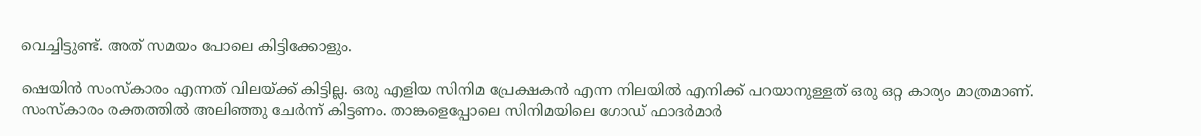വെച്ചിട്ടുണ്ട്. അത് സമയം പോലെ കിട്ടിക്കോളും.

ഷെയിൻ സംസ്കാരം എന്നത് വിലയ്‌ക്ക് കിട്ടില്ല. ഒരു എളിയ സിനിമ പ്രേക്ഷകൻ എന്ന നിലയിൽ എനിക്ക് പറയാനുള്ളത് ഒരു ഒറ്റ കാര്യം മാത്രമാണ്.  സംസ്കാരം രക്തത്തിൽ അലിഞ്ഞു ചേർന്ന് കിട്ടണം. താങ്കളെപ്പോലെ സിനിമയിലെ ഗോഡ് ഫാദർമാർ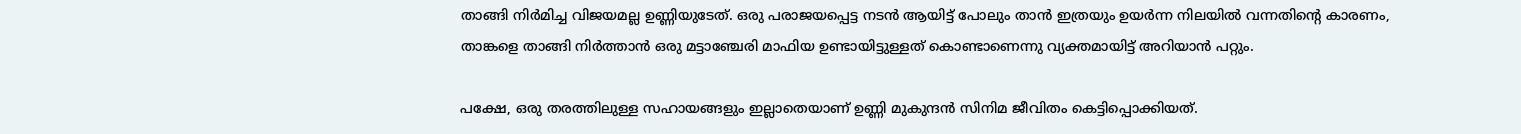താങ്ങി നിർമിച്ച വിജയമല്ല ഉണ്ണിയുടേത്. ഒരു പരാജയപ്പെട്ട നടൻ ആയിട്ട് പോലും താൻ ഇത്രയും ഉയർന്ന നിലയിൽ വന്നതിന്റെ കാരണം, താങ്കളെ താങ്ങി നിർത്താൻ ഒരു മട്ടാഞ്ചേരി മാഫിയ ഉണ്ടായിട്ടുള്ളത് കൊണ്ടാണെന്നു വ്യക്തമായിട്ട് അറിയാൻ പറ്റും.

പക്ഷേ, ഒരു തരത്തിലുള്ള സഹായങ്ങളും ഇല്ലാതെയാണ് ഉണ്ണി മുകുന്ദൻ സിനിമ ജീവിതം കെട്ടിപ്പൊക്കിയത്.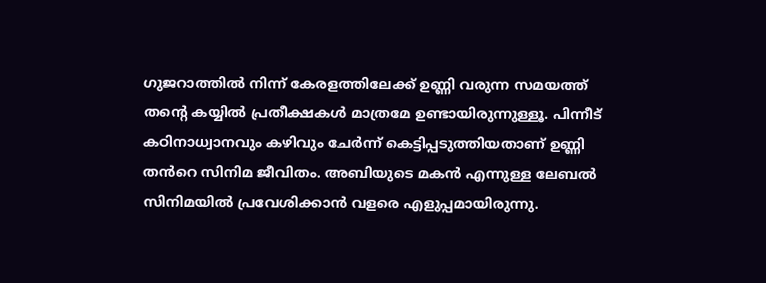ഗുജറാത്തിൽ നിന്ന് കേരളത്തിലേക്ക് ഉണ്ണി വരുന്ന സമയത്ത് തന്റെ കയ്യിൽ പ്രതീക്ഷകൾ മാത്രമേ ഉണ്ടായിരുന്നുള്ളൂ. പിന്നീട് കഠിനാധ്വാനവും കഴിവും ചേർന്ന് കെട്ടിപ്പടുത്തിയതാണ് ഉണ്ണി തൻറെ സിനിമ ജീവിതം. അബിയുടെ മകൻ എന്നുള്ള ലേബൽ സിനിമയിൽ പ്രവേശിക്കാൻ വളരെ എളുപ്പമായിരുന്നു.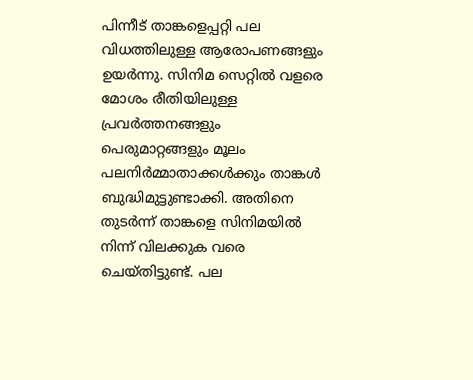പിന്നീട് താങ്കളെപ്പറ്റി പല വിധത്തിലുള്ള ആരോപണങ്ങളും ഉയർന്നു. സിനിമ സെറ്റിൽ വളരെ മോശം രീതിയിലുള്ള പ്രവർത്തനങ്ങളും പെരുമാറ്റങ്ങളും മൂലം പലനിർമ്മാതാക്കൾക്കും താങ്കൾ ബുദ്ധിമുട്ടുണ്ടാക്കി. അതിനെ തുടർന്ന് താങ്കളെ സിനിമയിൽ നിന്ന് വിലക്കുക വരെ ചെയ്തിട്ടുണ്ട്. പല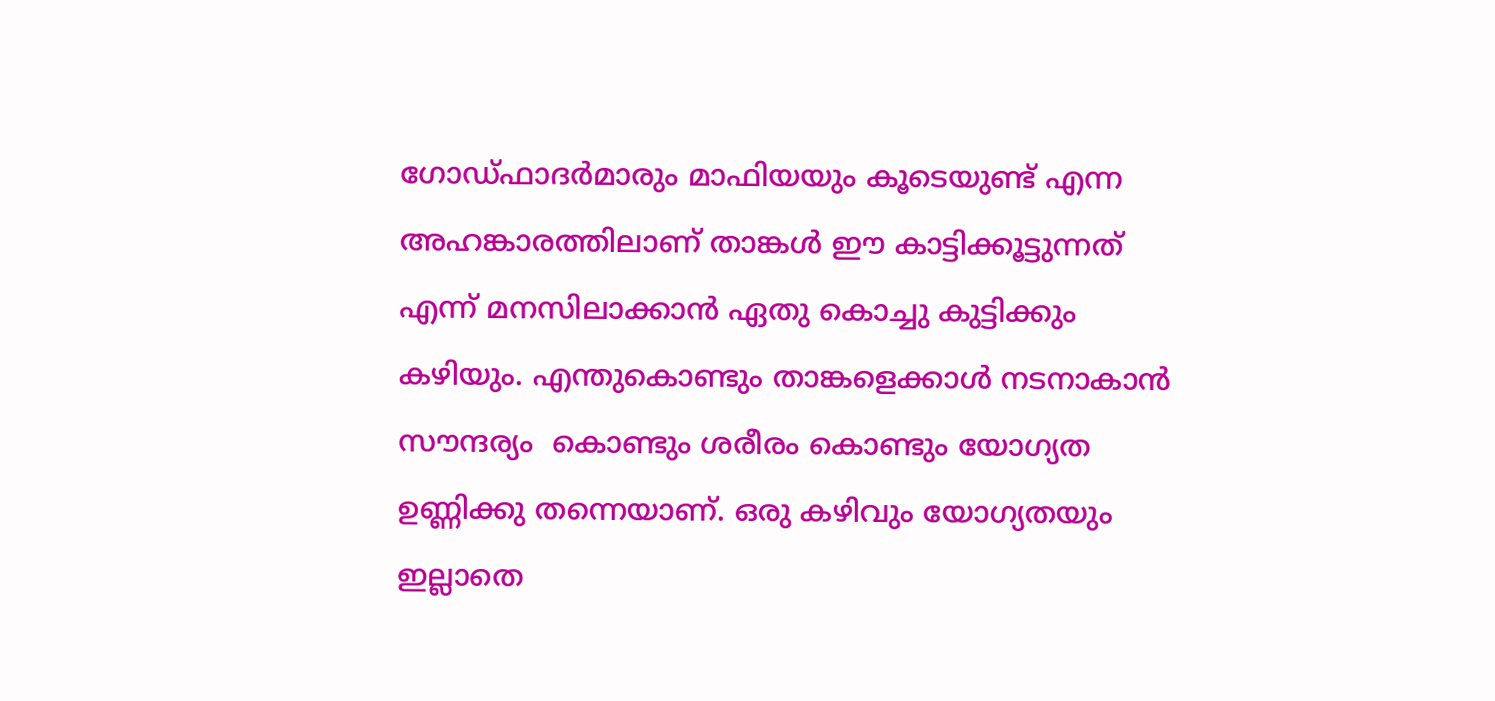ഗോഡ്ഫാദർമാരും മാഫിയയും കൂടെയുണ്ട് എന്ന അഹങ്കാരത്തിലാണ് താങ്കൾ ഈ കാട്ടിക്കൂട്ടുന്നത് എന്ന് മനസിലാക്കാൻ ഏതു കൊച്ചു കുട്ടിക്കും കഴിയും. എന്തുകൊണ്ടും താങ്കളെക്കാൾ നടനാകാൻ സൗന്ദര്യം  കൊണ്ടും ശരീരം കൊണ്ടും യോഗ്യത ഉണ്ണിക്കു തന്നെയാണ്. ഒരു കഴിവും യോഗ്യതയും ഇല്ലാതെ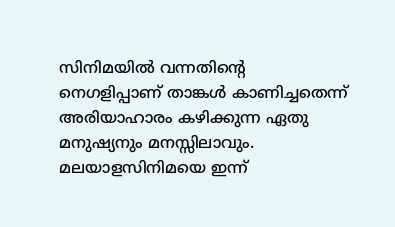സിനിമയിൽ വന്നതിന്റെ  നെഗളിപ്പാണ് താങ്കൾ കാണിച്ചതെന്ന് അരിയാഹാരം കഴിക്കുന്ന ഏതു മനുഷ്യനും മനസ്സിലാവും. മലയാളസിനിമയെ ഇന്ന്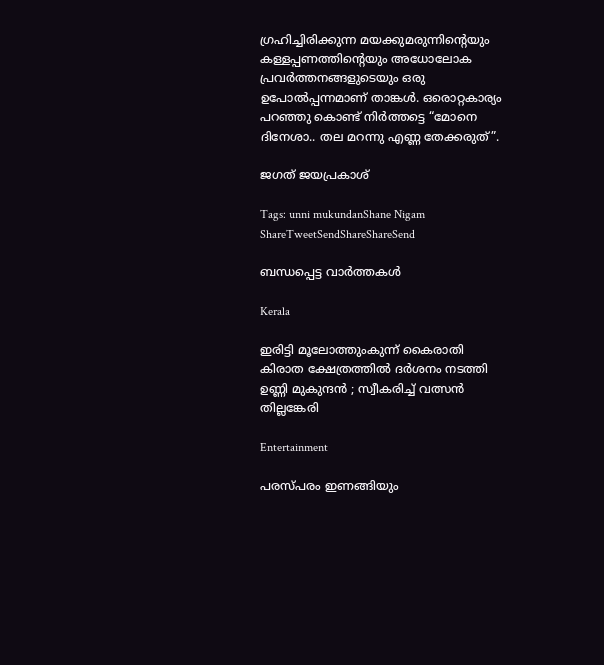ഗ്രഹിച്ചിരിക്കുന്ന മയക്കുമരുന്നിന്റെയും കള്ളപ്പണത്തിന്റെയും അധോലോക പ്രവർത്തനങ്ങളുടെയും ഒരു ഉപോൽപ്പന്നമാണ് താങ്കൾ. ഒരൊറ്റകാര്യം പറഞ്ഞു കൊണ്ട് നിർത്തട്ടെ “മോനെ ദിനേശാ.. തല മറന്നു എണ്ണ തേക്കരുത്”.

ജഗത് ജയപ്രകാശ്

Tags: unni mukundanShane Nigam
ShareTweetSendShareShareSend

ബന്ധപ്പെട്ട വാര്‍ത്തകള്‍

Kerala

ഇരിട്ടി മൂലോത്തുംകുന്ന് കൈരാതി കിരാത ക്ഷേത്രത്തിൽ ദർശനം നടത്തി ഉണ്ണി മുകുന്ദൻ ; സ്വീകരിച്ച് വത്സൻ തില്ലങ്കേരി

Entertainment

പരസ്പരം ഇണങ്ങിയും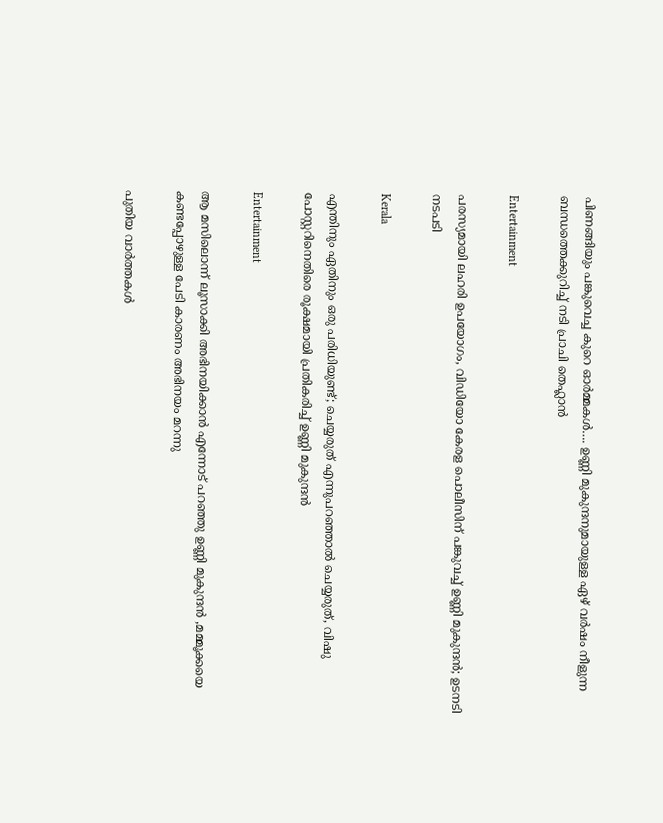പിണങ്ങിയും പങ്കുവെച്ച കുറെ ഓര്‍മ്മകള്‍…. ഉണ്ണി മുകുന്ദനുമായുള്ള ഏഴ് വര്‍ഷം നീളുന്ന ബന്ധത്തെക്കുറിച്ച് നടി പ്രാചി തെഹ്ലാന്‍

Entertainment

പരസ്യമായി ലഹരി ഉപയോഗം, വിഡിയോ കേരള പൊലീസിന് പങ്കുവച്ച് ഉണ്ണി മുകുന്ദൻ; ഉടനടി നടപടി

Kerala

എന്തിനും ഏതിനും ഒരു പരിധിയുണ്ട്; ചെയ്യരുത് എന്നുപറഞ്ഞാൽ ചെയ്യരുത്, വിഷു പോസ്റ്ററിനെതിരെ രൂക്ഷമായി പ്രതികരിച്ച് ഉണ്ണി മുകുന്ദൻ

Entertainment

ആ മസിലൊന്ന് ലൂസാക്കി അഭിനയിക്കാൻ എന്നോട് പറഞ്ഞു ഉണ്ണി മുകുന്ദൻ ,മമ്മൂക്കയെ കണ്ടപ്പോഴുള്ള പേടി കാരണം അഭിനയം മറന്നു

പുതിയ വാര്‍ത്തകള്‍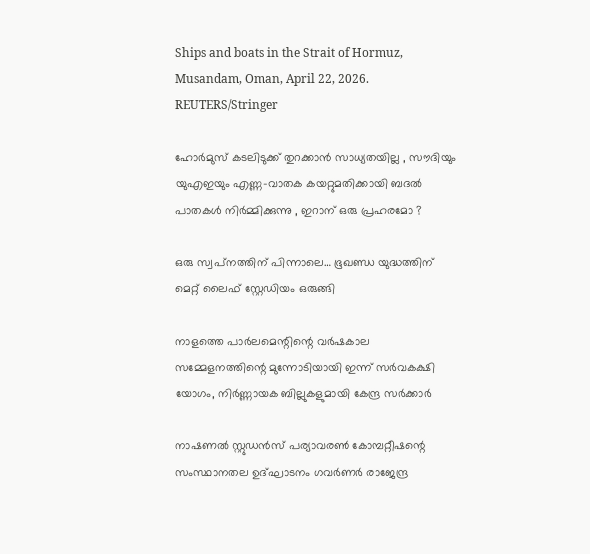Ships and boats in the Strait of Hormuz, Musandam, Oman, April 22, 2026. REUTERS/Stringer

ഹോർമുസ് കടലിടുക്ക് തുറക്കാൻ സാധ്യതയില്ല , സൗദിയും യുഎഇയും എണ്ണ-വാതക കയറ്റുമതിക്കായി ബദൽ പാതകൾ നിർമ്മിക്കുന്നു , ഇറാന് ഒരു പ്രഹരമോ ?

ഒരു സ്വപ്‌നത്തിന് പിന്നാലെ… ഭൂഖണ്ഡ യുദ്ധത്തിന് മെറ്റ് ലൈഫ് സ്റ്റേഡിയം ഒരുങ്ങി

നാളത്തെ പാർലമെന്റിന്റെ വർഷകാല സമ്മേളനത്തിന്റെ മുന്നോടിയായി ഇന്ന് സർവകക്ഷി യോഗം, നിർണ്ണായക ബില്ലുകളുമായി കേന്ദ്ര സർക്കാർ

നാഷണല്‍ സ്റ്റുഡന്‍സ് പര്യാവരണ്‍ കോമ്പറ്റീഷന്റെ സംസ്ഥാനതല ഉദ്ഘാടനം ഗവര്‍ണര്‍ രാജേന്ദ്ര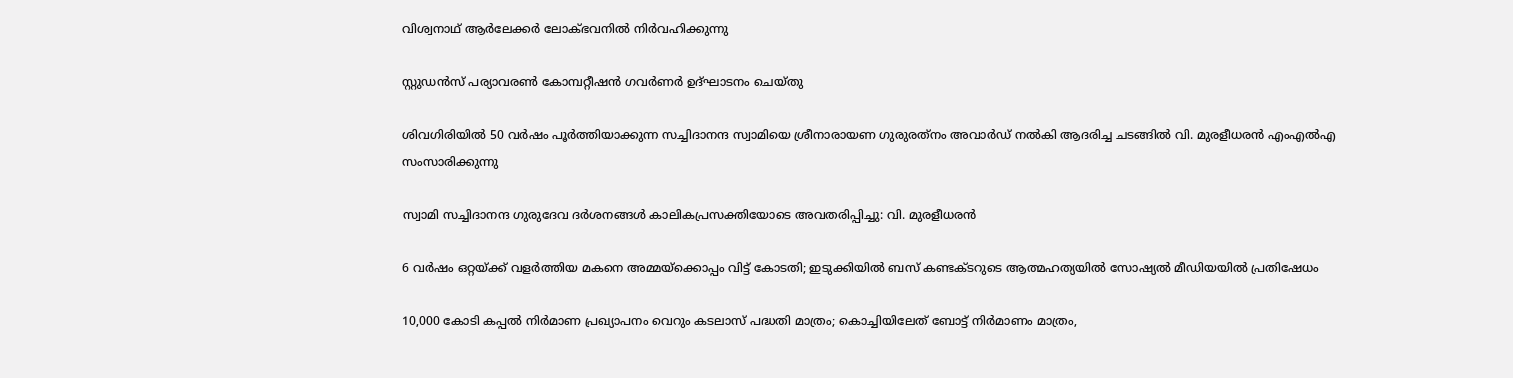വിശ്വനാഥ് ആര്‍ലേക്കര്‍ ലോക്ഭവനില്‍ നിര്‍വഹിക്കുന്നു

സ്റ്റുഡന്‍സ് പര്യാവരണ്‍ കോമ്പറ്റീഷന്‍ ഗവര്‍ണര്‍ ഉദ്ഘാടനം ചെയ്തു

ശിവഗിരിയില്‍ 50 വര്‍ഷം പൂര്‍ത്തിയാക്കുന്ന സച്ചിദാനന്ദ സ്വാമിയെ ശ്രീനാരായണ ഗുരുരത്‌നം അവാര്‍ഡ് നല്‍കി ആദരിച്ച ചടങ്ങില്‍ വി. മുരളീധരന്‍ എംഎല്‍എ സംസാരിക്കുന്നു

സ്വാമി സച്ചിദാനന്ദ ഗുരുദേവ ദര്‍ശനങ്ങള്‍ കാലികപ്രസക്തിയോടെ അവതരിപ്പിച്ചു: വി. മുരളീധരന്‍

6 വർഷം ഒറ്റയ്‌ക്ക് വളർത്തിയ മകനെ അമ്മയ്‌ക്കൊപ്പം വിട്ട് കോടതി; ഇടുക്കിയിൽ ബസ് കണ്ടക്ടറുടെ ആത്മഹത്യയിൽ സോഷ്യൽ മീഡിയയിൽ പ്രതിഷേധം

10,000 കോടി കപ്പല്‍ നിര്‍മാണ പ്രഖ്യാപനം വെറും കടലാസ് പദ്ധതി മാത്രം; കൊച്ചിയിലേത് ബോട്ട് നിര്‍മാണം മാത്രം,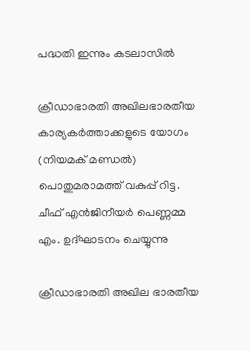പദ്ധതി ഇന്നും കടലാസില്‍

ക്രീഡാഭാരതി അഖിലഭാരതീയ കാര്യകര്‍ത്താക്കളുടെ യോഗം (നിയമക് മണ്ഡല്‍) പൊതുമരാമത്ത് വകുപ്പ് റിട്ട. ചീഫ് എന്‍ജിനീയര്‍ പെണ്ണമ്മ എം. ഉദ്ഘാടനം ചെയ്യുന്നു

ക്രീഡാഭാരതി അഖില ഭാരതീയ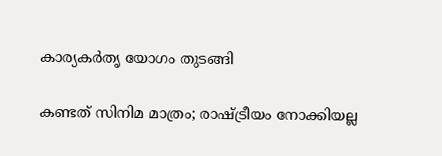കാര്യകര്‍തൃ യോഗം തുടങ്ങി

കണ്ടത് സിനിമ മാത്രം; രാഷ്‌ട്രീയം നോക്കിയല്ല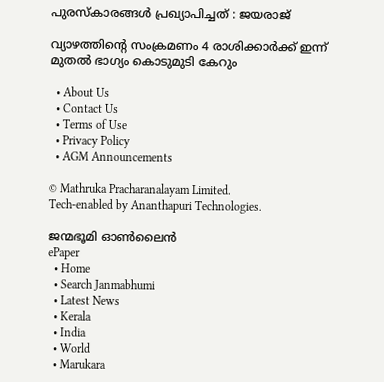പുരസ്‌കാരങ്ങള്‍ പ്രഖ്യാപിച്ചത് : ജയരാജ്

വ്യാഴത്തിന്റെ സംക്രമണം 4 രാശിക്കാർക്ക് ഇന്ന് മുതൽ ഭാഗ്യം കൊടുമുടി കേറും

  • About Us
  • Contact Us
  • Terms of Use
  • Privacy Policy
  • AGM Announcements

© Mathruka Pracharanalayam Limited.
Tech-enabled by Ananthapuri Technologies.

ജന്മഭൂമി ഓണ്‍ലൈന്‍
ePaper
  • Home
  • Search Janmabhumi
  • Latest News
  • Kerala
  • India
  • World
  • Marukara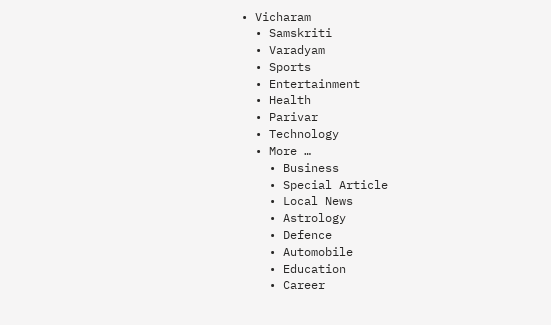• Vicharam
  • Samskriti
  • Varadyam
  • Sports
  • Entertainment
  • Health
  • Parivar
  • Technology
  • More …
    • Business
    • Special Article
    • Local News
    • Astrology
    • Defence
    • Automobile
    • Education
    • Career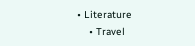• Literature
    • Travel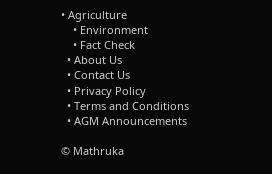• Agriculture
    • Environment
    • Fact Check
  • About Us
  • Contact Us
  • Privacy Policy
  • Terms and Conditions
  • AGM Announcements

© Mathruka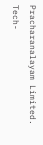Pracharanalayam Limited.
Tech-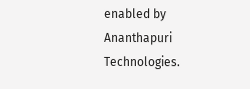enabled by Ananthapuri Technologies.